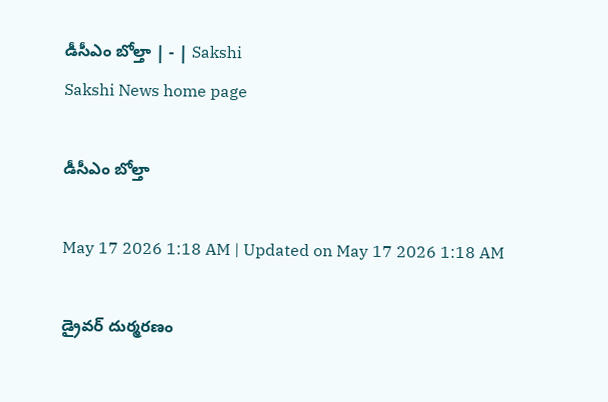డీసీఎం బోల్తా | - | Sakshi
Sakshi News home page

డీసీఎం బోల్తా

May 17 2026 1:18 AM | Updated on May 17 2026 1:18 AM

డ్రైవర్‌ దుర్మరణం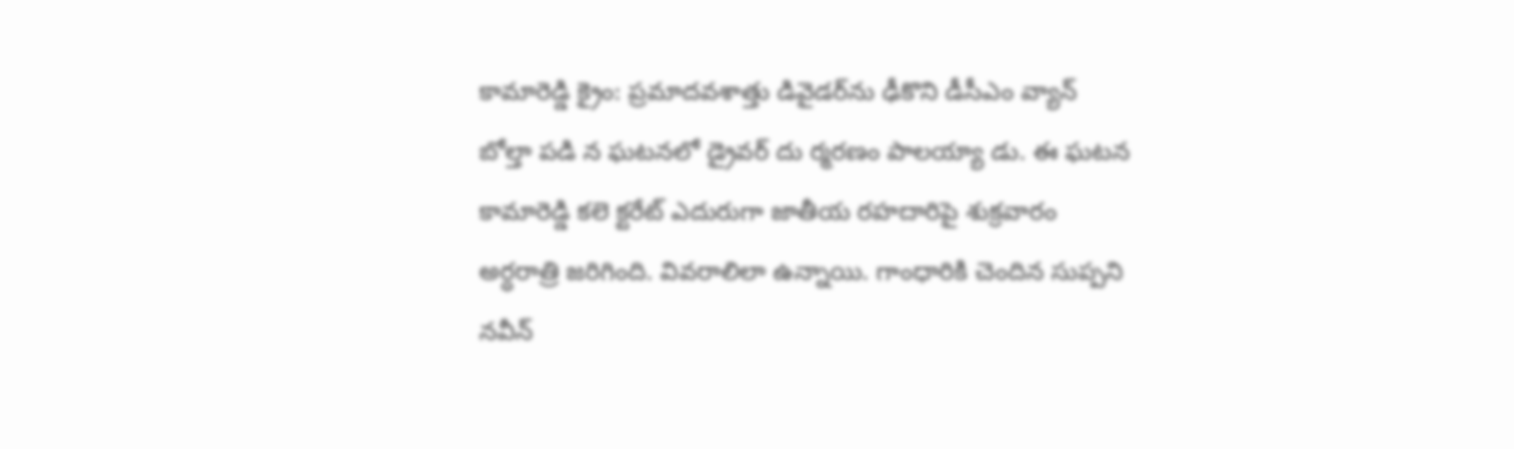కామారెడ్డి క్రైం: ప్రమాదవశాత్తు డివైడర్‌ను ఢీకొని డీసీఎం వ్యాన్‌ బోల్తా పడి న ఘటనలో డ్రైవర్‌ దు ర్మరణం పాలయ్యా డు. ఈ ఘటన కామారెడ్డి కలె క్టరేట్‌ ఎదురుగా జాతీయ రహదారిపై శుక్రవారం అర్ధరాత్రి జరిగింది. వివరాలిలా ఉన్నాయి. గాంధారికి చెందిన సుప్పని నవీన్‌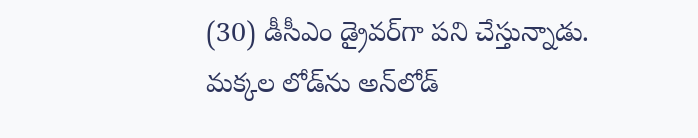(30) డీసీఎం డ్రైవర్‌గా పని చేస్తున్నాడు. మక్కల లోడ్‌ను అన్‌లోడ్‌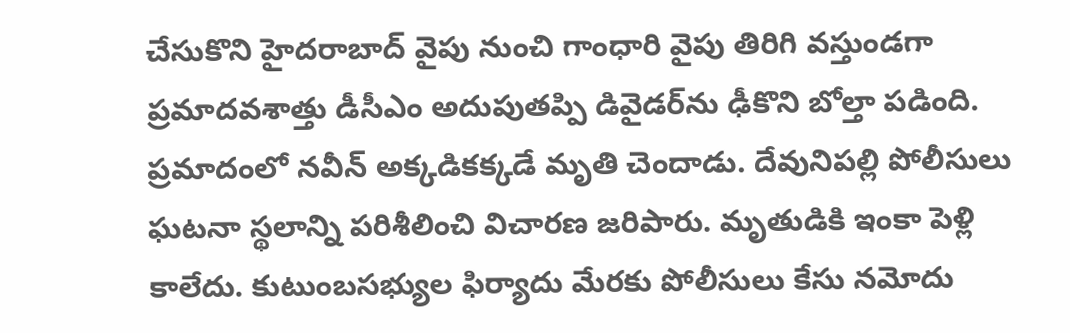చేసుకొని హైదరాబాద్‌ వైపు నుంచి గాంధారి వైపు తిరిగి వస్తుండగా ప్రమాదవశాత్తు డీసీఎం అదుపుతప్పి డివైడర్‌ను ఢీకొని బోల్తా పడింది. ప్రమాదంలో నవీన్‌ అక్కడికక్కడే మృతి చెందాడు. దేవునిపల్లి పోలీసులు ఘటనా స్థలాన్ని పరిశీలించి విచారణ జరిపారు. మృతుడికి ఇంకా పెళ్లి కాలేదు. కుటుంబసభ్యుల ఫిర్యాదు మేరకు పోలీసులు కేసు నమోదు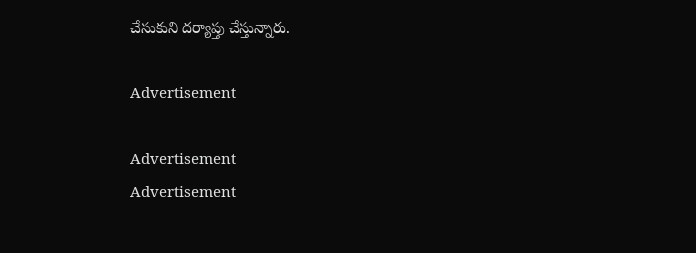చేసుకుని దర్యాప్తు చేస్తున్నారు.

Advertisement

Advertisement
Advertisement